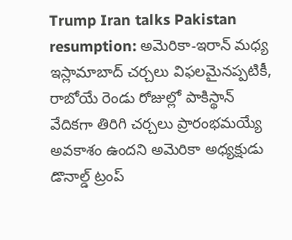Trump Iran talks Pakistan resumption: అమెరికా-ఇరాన్ మధ్య ఇస్లామాబాద్ చర్చలు విఫలమైనప్పటికీ, రాబోయే రెండు రోజుల్లో పాకిస్థాన్ వేదికగా తిరిగి చర్చలు ప్రారంభమయ్యే అవకాశం ఉందని అమెరికా అధ్యక్షుడు డొనాల్డ్ ట్రంప్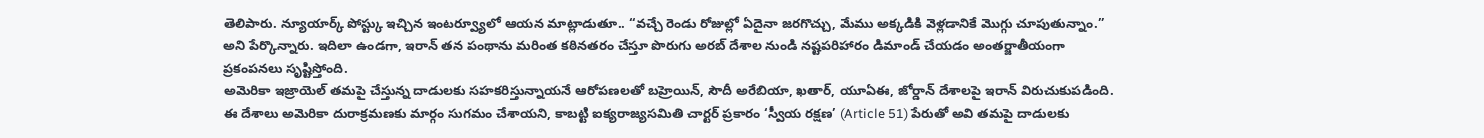తెలిపారు. న్యూయార్క్ పోస్ట్కు ఇచ్చిన ఇంటర్వ్యూలో ఆయన మాట్లాడుతూ.. “వచ్చే రెండు రోజుల్లో ఏదైనా జరగొచ్చు, మేము అక్కడికి వెళ్లడానికే మొగ్గు చూపుతున్నాం.” అని పేర్కొన్నారు. ఇదిలా ఉండగా, ఇరాన్ తన పంథాను మరింత కఠినతరం చేస్తూ పొరుగు అరబ్ దేశాల నుండి నష్టపరిహారం డిమాండ్ చేయడం అంతర్జాతీయంగా ప్రకంపనలు సృష్టిస్తోంది.
అమెరికా ఇజ్రాయెల్ తమపై చేస్తున్న దాడులకు సహకరిస్తున్నాయనే ఆరోపణలతో బహ్రెయిన్, సౌదీ అరేబియా, ఖతార్, యూఏఈ, జోర్డాన్ దేశాలపై ఇరాన్ విరుచుకుపడింది. ఈ దేశాలు అమెరికా దురాక్రమణకు మార్గం సుగమం చేశాయని, కాబట్టి ఐక్యరాజ్యసమితి చార్టర్ ప్రకారం ‘స్వీయ రక్షణ’ (Article 51) పేరుతో అవి తమపై దాడులకు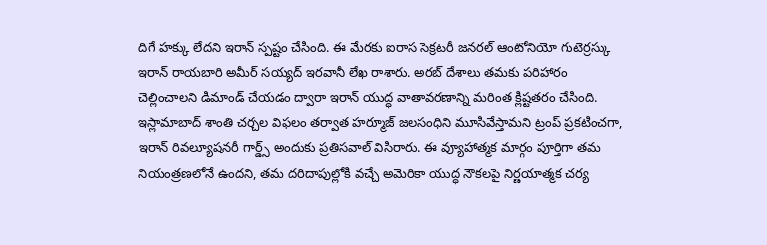దిగే హక్కు లేదని ఇరాన్ స్పష్టం చేసింది. ఈ మేరకు ఐరాస సెక్రటరీ జనరల్ ఆంటోనియో గుటెర్రస్కు ఇరాన్ రాయబారి అమీర్ సయ్యద్ ఇరవానీ లేఖ రాశారు. అరబ్ దేశాలు తమకు పరిహారం చెల్లించాలని డిమాండ్ చేయడం ద్వారా ఇరాన్ యుద్ధ వాతావరణాన్ని మరింత క్లిష్టతరం చేసింది.
ఇస్లామాబాద్ శాంతి చర్చల విఫలం తర్వాత హర్మూజ్ జలసంధిని మూసివేస్తామని ట్రంప్ ప్రకటించగా, ఇరాన్ రివల్యూషనరీ గార్డ్స్ అందుకు ప్రతిసవాల్ విసిరారు. ఈ వ్యూహాత్మక మార్గం పూర్తిగా తమ నియంత్రణలోనే ఉందని, తమ దరిదాపుల్లోకి వచ్చే అమెరికా యుద్ధ నౌకలపై నిర్ణయాత్మక చర్య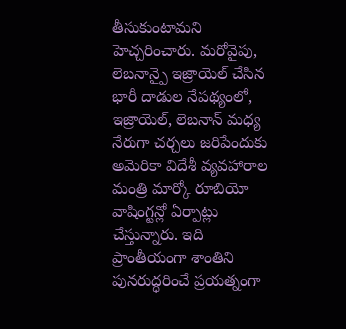తీసుకుంటామని హెచ్చరించారు. మరోవైపు, లెబనాన్పై ఇజ్రాయెల్ చేసిన భారీ దాడుల నేపథ్యంలో, ఇజ్రాయెల్, లెబనాన్ మధ్య నేరుగా చర్చలు జరిపేందుకు అమెరికా విదేశీ వ్యవహారాల మంత్రి మార్కో రూబియో వాషింగ్టన్లో ఏర్పాట్లు చేస్తున్నారు. ఇది ప్రాంతీయంగా శాంతిని పునరుద్ధరించే ప్రయత్నంగా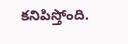కనిపిస్తోంది.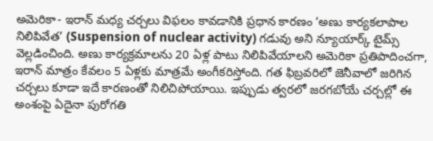అమెరికా- ఇరాన్ మధ్య చర్చలు విఫలం కావడానికి ప్రధాన కారణం ‘అణు కార్యకలాపాల నిలిపివేత’ (Suspension of nuclear activity) గడువు అని న్యూయార్క్ టైమ్స్ వెల్లడించింది. అణు కార్యక్రమాలను 20 ఏళ్ల పాటు నిలిపివేయాలని అమెరికా ప్రతిపాదించగా, ఇరాన్ మాత్రం కేవలం 5 ఏళ్లకు మాత్రమే అంగీకరిస్తోంది. గత ఫిబ్రవరిలో జెనీవాలో జరిగిన చర్చలు కూడా ఇదే కారణంతో నిలిచిపోయాయి. ఇప్పుడు త్వరలో జరగబోయే చర్చల్లో ఈ అంశంపై ఏదైనా పురోగతి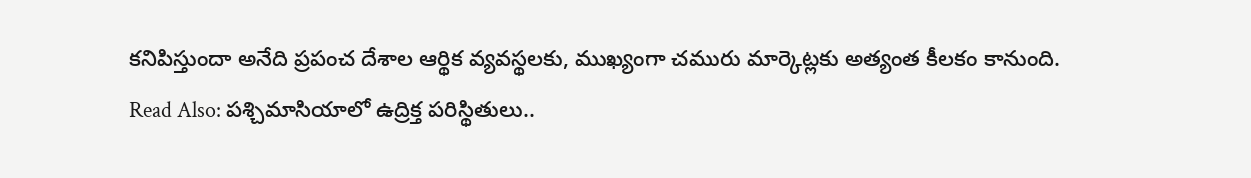కనిపిస్తుందా అనేది ప్రపంచ దేశాల ఆర్థిక వ్యవస్థలకు, ముఖ్యంగా చమురు మార్కెట్లకు అత్యంత కీలకం కానుంది.
Read Also: పశ్చిమాసియాలో ఉద్రిక్త పరిస్థితులు..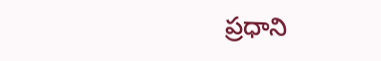ప్రధాని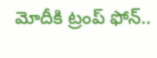మోదీకి ట్రంప్ ఫోన్..